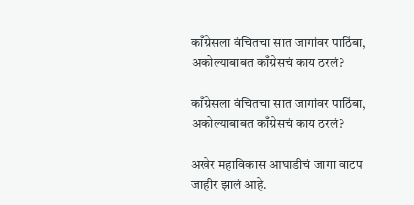काँग्रेसला वंचितचा सात जागांवर पाठिंबा, अकोल्याबाबत काँग्रेसचं काय ठरलं?

काँग्रेसला वंचितचा सात जागांवर पाठिंबा, अकोल्याबाबत काँग्रेसचं काय ठरलं?

अखेर महाविकास आघाडीचं जागा वाटप जाहीर झालं आहे.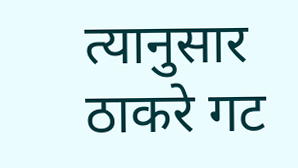त्यानुसार ठाकरे गट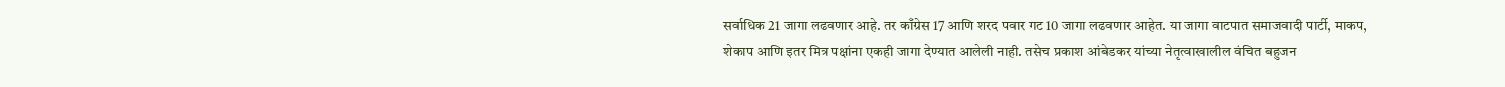सर्वाधिक 21 जागा लढवणार आहे. तर काँग्रेस 17 आणि शरद पवार गट 10 जागा लढवणार आहेत. या जागा वाटपात समाजवादी पार्टी, माकप, शेकाप आणि इतर मित्र पक्षांना एकही जागा देण्यात आलेली नाही. तसेच प्रकाश आंबेडकर यांच्या नेतृत्वाखालील वंचित बहुजन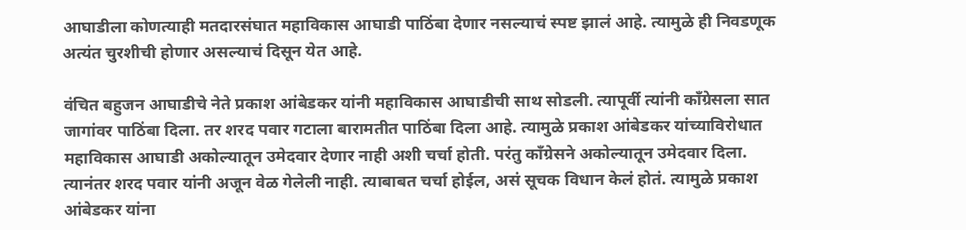आघाडीला कोणत्याही मतदारसंघात महाविकास आघाडी पाठिंबा देणार नसल्याचं स्पष्ट झालं आहे. त्यामुळे ही निवडणूक अत्यंत चुरशीची होणार असल्याचं दिसून येत आहे.

वंचित बहुजन आघाडीचे नेते प्रकाश आंबेडकर यांनी महाविकास आघाडीची साथ सोडली. त्यापूर्वी त्यांनी काँग्रेसला सात जागांवर पाठिंबा दिला. तर शरद पवार गटाला बारामतीत पाठिंबा दिला आहे. त्यामुळे प्रकाश आंबेडकर यांच्याविरोधात महाविकास आघाडी अकोल्यातून उमेदवार देणार नाही अशी चर्चा होती. परंतु काँग्रेसने अकोल्यातून उमेदवार दिला. त्यानंतर शरद पवार यांनी अजून वेळ गेलेली नाही. त्याबाबत चर्चा होईल, असं सूचक विधान केलं होतं. त्यामुळे प्रकाश आंबेडकर यांना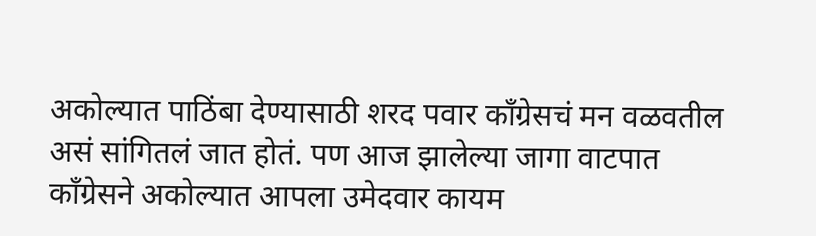अकोल्यात पाठिंबा देण्यासाठी शरद पवार काँग्रेसचं मन वळवतील असं सांगितलं जात होतं. पण आज झालेल्या जागा वाटपात काँग्रेसने अकोल्यात आपला उमेदवार कायम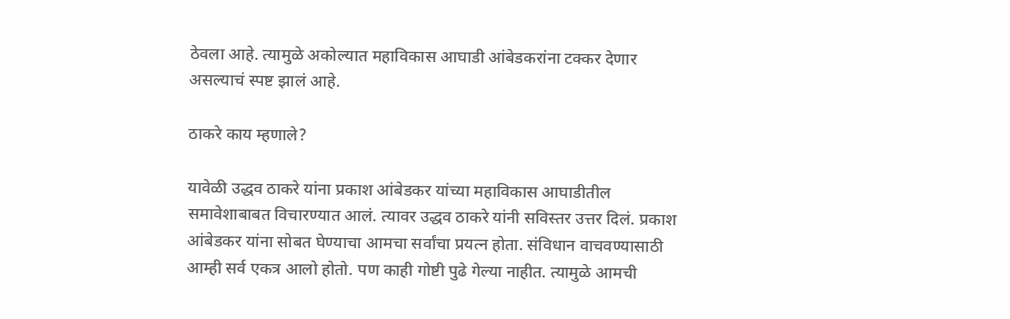ठेवला आहे. त्यामुळे अकोल्यात महाविकास आघाडी आंबेडकरांना टक्कर देणार असल्याचं स्पष्ट झालं आहे.

ठाकरे काय म्हणाले?

यावेळी उद्धव ठाकरे यांना प्रकाश आंबेडकर यांच्या महाविकास आघाडीतील समावेशाबाबत विचारण्यात आलं. त्यावर उद्धव ठाकरे यांनी सविस्तर उत्तर दिलं. प्रकाश आंबेडकर यांना सोबत घेण्याचा आमचा सर्वांचा प्रयत्न होता. संविधान वाचवण्यासाठी आम्ही सर्व एकत्र आलो होतो. पण काही गोष्टी पुढे गेल्या नाहीत. त्यामुळे आमची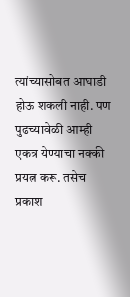त्यांच्यासोबत आघाडी होऊ शकली नाही. पण पुढच्यावेळी आम्ही एकत्र येण्याचा नक्की प्रयत्न करू. तसेच प्रकाश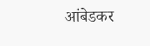आंबेडकर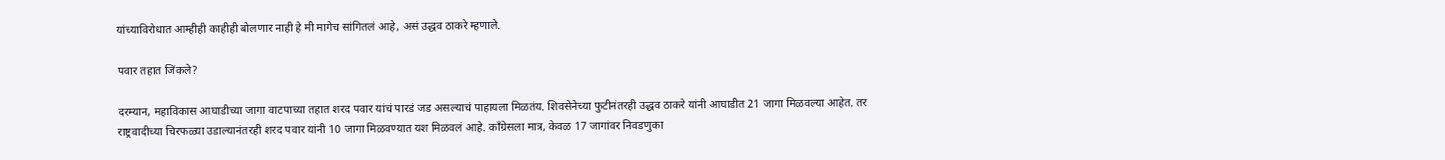यांच्याविरोधात आम्हीही काहीही बोलणार नाही हे मी मागेच सांगितलं आहे, असं उद्धव ठाकरे म्हणाले.

पवार तहात जिंकले?

दरम्यान, महाविकास आघाडीच्या जागा वाटपाच्या तहात शरद पवार यांचं पारडं जड असल्याचं पाहायला मिळतंय. शिवसेनेच्या फुटीनंतरही उद्धव ठाकरे यांनी आघाडीत 21 जागा मिळवल्या आहेत. तर राष्ट्रवादीच्या चिरफळ्या उडाल्यानंतरही शरद पवार यांनी 10 जागा मिळवण्यात यश मिळवलं आहे. काँग्रेसला मात्र, केवळ 17 जागांवर निवडणुका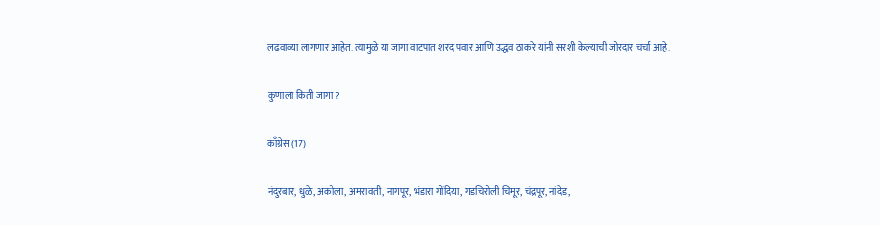लढवाव्या लागणार आहेत. त्यामुळे या जागा वाटपात शरद पवार आणि उद्धव ठाकरे यांनी सरशी केल्याची जोरदार चर्चा आहे.

कुणाला किती जागा?

काँग्रेस (17)

नंदुरबार, धुळे, अकोला, अमरावती, नागपूर, भंडारा गोंदिया, गडचिरोली चिमूर, चंद्रपूर, नांदेड,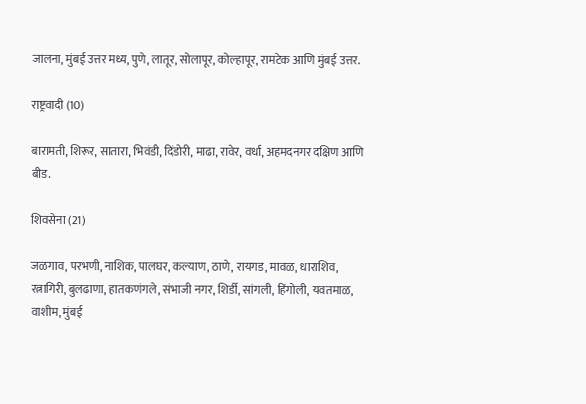जालना, मुंबई उत्तर मध्य, पुणे, लातूर, सोलापूर, कोल्हापूर, रामटेक आणि मुंबई उत्तर.

राष्ट्रवादी (10)

बारामती, शिरूर, सातारा, भिवंडी, दिंडोरी, माढा, रावेर, वर्धा, अहमदनगर दक्षिण आणि बीड.

शिवसेना (21)

जळगाव, परभणी, नाशिक, पालघर, कल्याण, ठाणे, रायगड, मावळ, धाराशिव, रत्नागिरी, बुलढाणा, हातकणंगले, संभाजी नगर, शिर्डी, सांगली, हिंगोली, यवतमाळ, वाशीम, मुंबई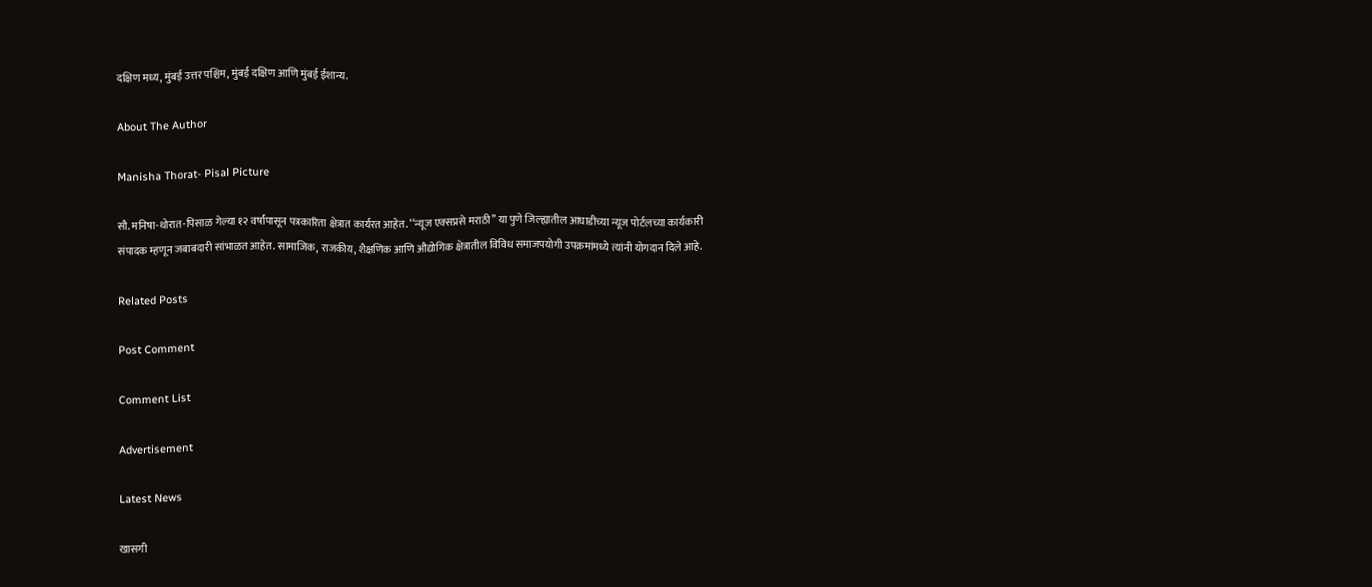दक्षिण मध्य, मुंबई उत्तर पश्चिम, मुंबई दक्षिण आणि मुंबई ईशान्य.

About The Author

Manisha Thorat- Pisal Picture

सौ. मनिषा-थोरात-पिसाळ गेल्या १२ वर्षांपासून पत्रकारिता क्षेत्रात कार्यरत आहेत. ‘‘न्यूज एक्सप्रसे मराठी’’ या पुणे जिल्ह्यातील आघाडीच्या न्यूज पोर्टलच्या कार्यकारी संपादक म्हणून जबाबदारी सांभाळत आहेत. सामाजिक, राजकीय, शैक्षणिक आणि औद्योगिक क्षेत्रातील विविध समाजपयोगी उपक्रमांमध्ये त्यांनी योगदान दिले आहे.

Related Posts

Post Comment

Comment List

Advertisement

Latest News

खासगी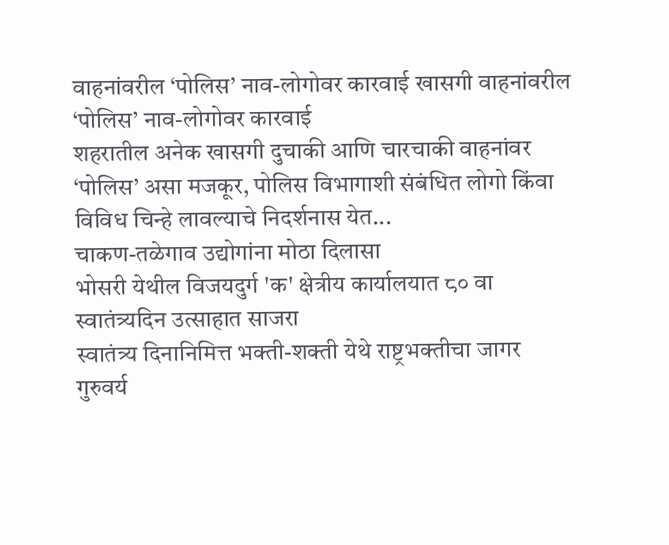वाहनांवरील ‘पोलिस’ नाव-लोगोवर कारवाई खासगी वाहनांवरील ‘पोलिस’ नाव-लोगोवर कारवाई
शहरातील अनेक खासगी दुचाकी आणि चारचाकी वाहनांवर ‘पोलिस’ असा मजकूर, पोलिस विभागाशी संबंधित लोगो किंवा विविध चिन्हे लावल्याचे निदर्शनास येत...
चाकण-तळेगाव उद्योगांना मोठा दिलासा
भोसरी येथील विजयदुर्ग 'क' क्षेत्रीय कार्यालयात ८० वा स्वातंत्र्यदिन उत्साहात साजरा
स्वातंत्र्य दिनानिमित्त भक्ती-शक्ती येथे राष्ट्रभक्तीचा जागर
गुरुवर्य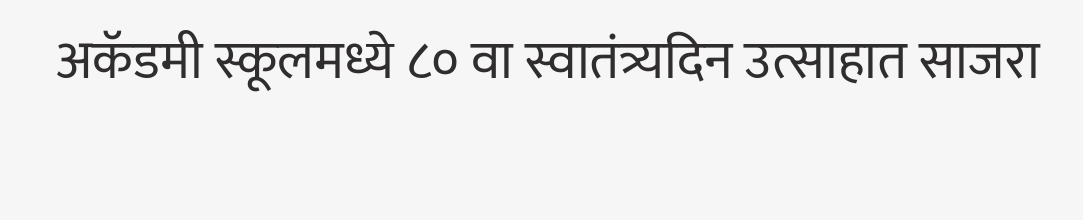अकॅडमी स्कूलमध्ये ८० वा स्वातंत्र्यदिन उत्साहात साजरा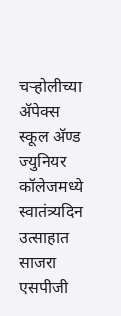चऱ्होलीच्या अ‍ॅपेक्स स्कूल अ‍ॅण्ड ज्युनियर कॉलेजमध्ये स्वातंत्र्यदिन उत्साहात साजरा
एसपीजी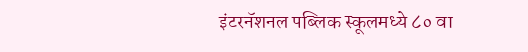इंटरनॅशनल पब्लिक स्कूलमध्ये ८० वा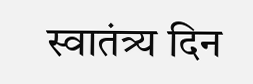स्वातंत्र्य दिन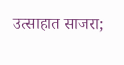उत्साहात साजरा;